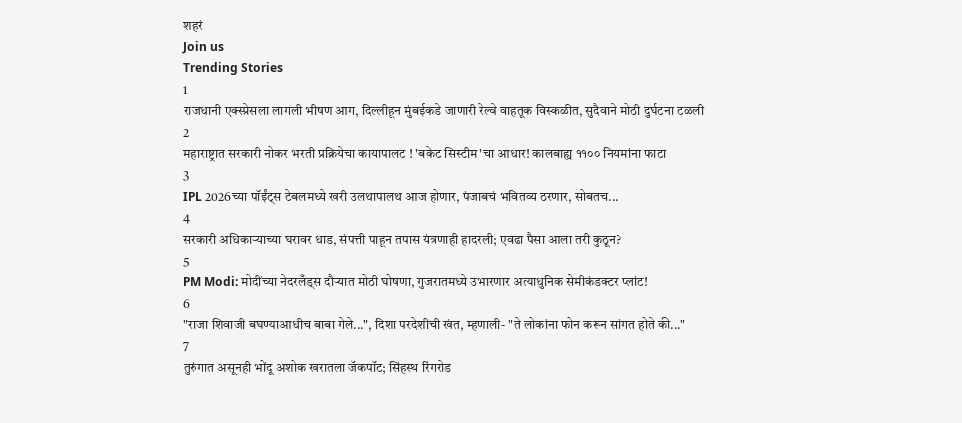शहरं
Join us
Trending Stories
1
राजधानी एक्स्प्रेसला लागली भीषण आग, दिल्लीहून मुंबईकडे जाणारी रेल्वे वाहतूक विस्कळीत, सुदैवाने मोठी दुर्घटना टळली
2
महाराष्ट्रात सरकारी नोकर भरती प्रक्रियेचा कायापालट ! 'बकेट सिस्टीम'चा आधार! कालबाह्य ११०० नियमांना फाटा
3
IPL 2026च्या पॉईंट्स टेबलमध्ये खरी उलथापालथ आज होणार, पंजाबचं भवितव्य ठरणार, सोबतच...
4
सरकारी अधिकाऱ्याच्या घरावर धाड, संपत्ती पाहून तपास यंत्रणाही हादरली; एवढा पैसा आला तरी कुठून?
5
PM Modi: मोदींच्या नेदरलँड्स दौऱ्यात मोठी घोषणा, गुजरातमध्ये उभारणार अत्याधुनिक सेमीकंडक्टर प्लांट!
6
"राजा शिवाजी बघण्याआधीच बाबा गेले...", दिशा परदेशीची खंत, म्हणाली- "ते लोकांना फोन करून सांगत होते की..."
7
तुरुंगात असूनही भोंदू अशोक खरातला जॅकपॉट; सिंहस्थ रिंगरोड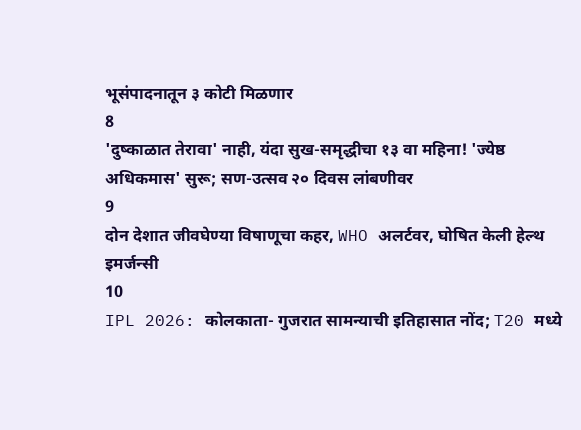भूसंपादनातून ३ कोटी मिळणार
8
'दुष्काळात तेरावा' नाही, यंदा सुख-समृद्धीचा १३ वा महिना! 'ज्येष्ठ अधिकमास' सुरू; सण-उत्सव २० दिवस लांबणीवर
9
दोन देशात जीवघेण्या विषाणूचा कहर, WHO अलर्टवर, घोषित केली हेल्थ इमर्जन्सी
10
IPL 2026: कोलकाता- गुजरात सामन्याची इतिहासात नोंद; T20 मध्ये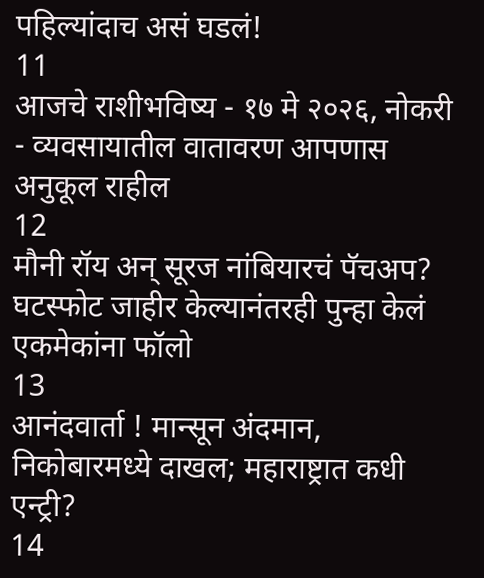पहिल्यांदाच असं घडलं!
11
आजचे राशीभविष्य - १७ मे २०२६, नोकरी - व्यवसायातील वातावरण आपणास अनुकूल राहील
12
मौनी रॉय अन् सूरज नांबियारचं पॅचअप? घटस्फोट जाहीर केल्यानंतरही पुन्हा केलं एकमेकांना फॉलो
13
आनंदवार्ता ! मान्सून अंदमान, निकोबारमध्ये दाखल; महाराष्ट्रात कधी एन्ट्री?
14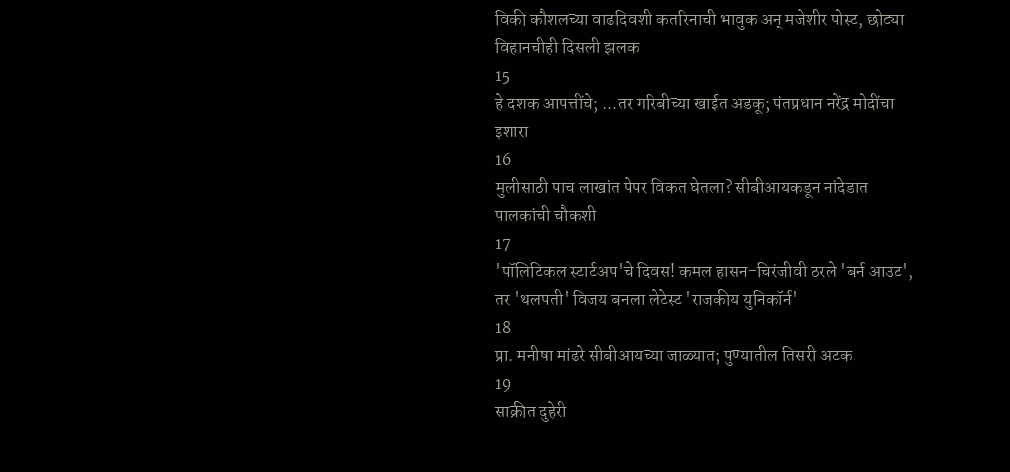विकी कौशलच्या वाढदिवशी कतरिनाची भावुक अन् मजेशीर पोस्ट, छोट्या विहानचीही दिसली झलक
15
हे दशक आपत्तींचे; ...तर गरिबीच्या खाईत अडकू; पंतप्रधान नरेंद्र मोदींचा इशारा
16
मुलीसाठी पाच लाखांत पेपर विकत घेतला? सीबीआयकडून नांदेडात पालकांची चौकशी
17
'पॉलिटिकल स्टार्टअप'चे दिवस! कमल हासन-चिरंजीवी ठरले 'बर्न आउट', तर 'थलपती' विजय बनला लेटेस्ट 'राजकीय युनिकॉर्न'
18
प्रा. मनीषा मांढरे सीबीआयच्या जाळ्यात; पुण्यातील तिसरी अटक
19
साक्रीत दुहेरी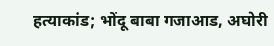हत्याकांड; भोंदू बाबा गजाआड, अघोरी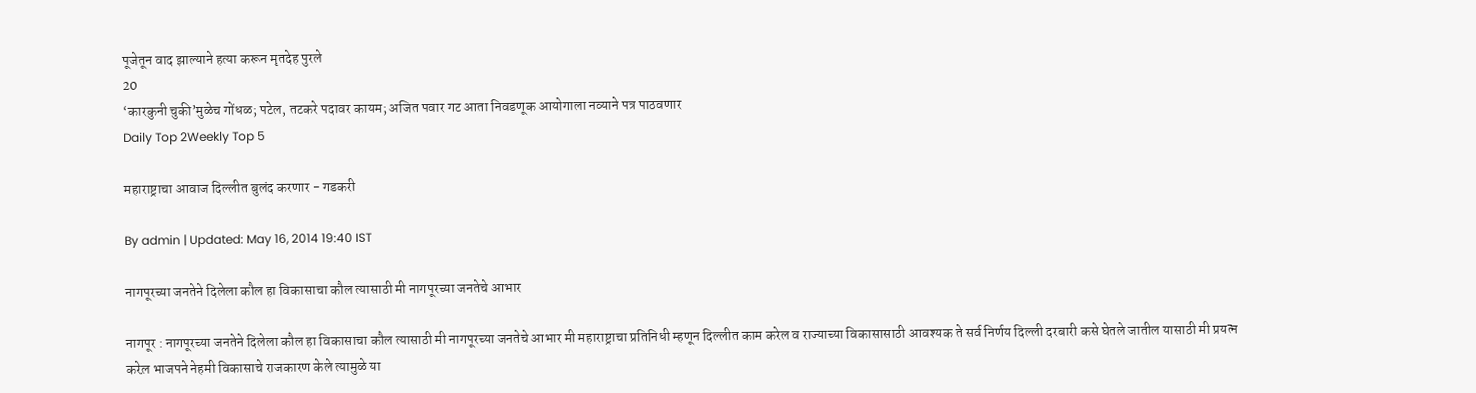पूजेतून वाद झाल्याने हत्या करून मृतदेह पुरले
20
‘कारकुनी चुकी’मुळेच गोंधळ; पटेल, तटकरे पदावर कायम; अजित पवार गट आता निवडणूक आयोगाला नव्याने पत्र पाठवणार
Daily Top 2Weekly Top 5

महाराष्ट्राचा आवाज दिल्लीत बुलंद करणार - गडकरी

By admin | Updated: May 16, 2014 19:40 IST

नागपूरच्या जनतेने दिलेला कौल हा विकासाचा कौल त्यासाठी मी नागपूरच्या जनतेचे आभार

नागपूर : नागपूरच्या जनतेने दिलेला कौल हा विकासाचा कौल त्यासाठी मी नागपूरच्या जनतेचे आभार मी महाराष्ट्राचा प्रतिनिधी म्हणून दिल्लीत काम करेल व राज्याच्या विकासासाठी आवश्यक ते सर्व निर्णय दिल्ली दरबारी कसे घेतले जातील यासाठी मी प्रयत्न करेल़ भाजपने नेहमी विकासाचे राजकारण केले त्यामुळे या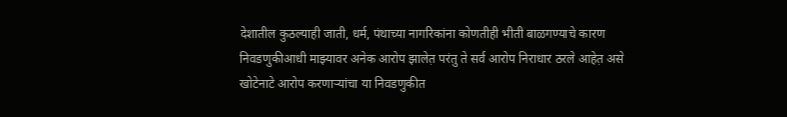देशातील कुठल्याही जाती, धर्म, पंथाच्या नागरिकांना कोणतीही भीती बाळगण्याचे कारण निवडणुकीआधी माझ्यावर अनेक आरोप झालेत़ परंतु ते सर्व आरोप निराधार ठरले आहेत़ असे खोटेनाटे आरोप करणार्‍यांचा या निवडणुकीत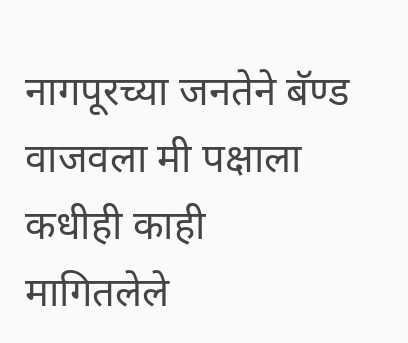नागपूरच्या जनतेने बॅण्ड वाजवला मी पक्षाला कधीही काही मागितलेले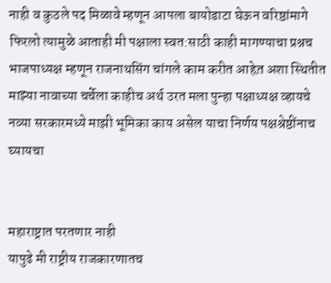नाही व कुठले पद मिळावे म्हणून आपला बायोडाटा घेऊन वरिष्ठांमागे फिरलो त्यामुळे आताही मी पक्षाला स्वत:साठी काही मागण्याचा प्रश्नच भाजपाध्यक्ष म्हणून राजनाथसिंग चांगले काम करीत आहेत़ अशा स्थितीत माझ्या नावाच्या चर्चेला काहीच अर्थ उरत मला पुन्हा पक्षाध्यक्ष व्हायचे नव्या सरकारमध्ये माझी भूमिका काय असेल याचा निर्णय पक्षश्रेष्ठींनाच घ्यायचा


महाराष्ट्रात परतणार नाही
यापुढे मी राष्ट्रीय राजकारणातच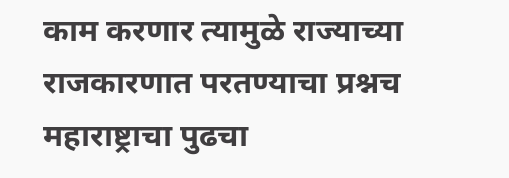काम करणार त्यामुळे राज्याच्या राजकारणात परतण्याचा प्रश्नच महाराष्ट्राचा पुढचा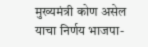मुख्यमंत्री कोण असेल याचा निर्णय भाजपा-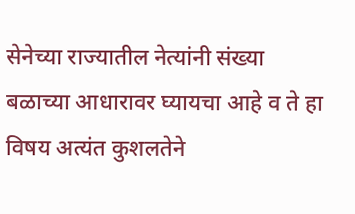सेनेच्या राज्यातील नेत्यांनी संख्या बळाच्या आधारावर घ्यायचा आहे व ते हा विषय अत्यंत कुशलतेने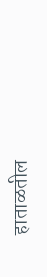हाताळतील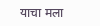याचा मला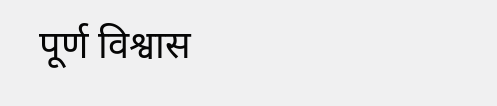पूर्ण विश्वास